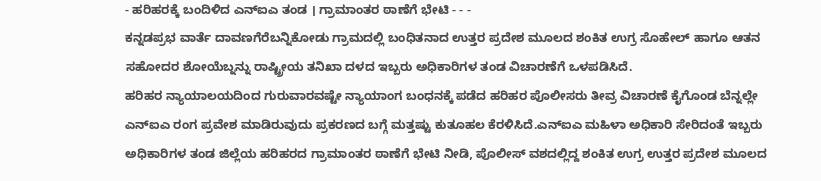- ಹರಿಹರಕ್ಕೆ ಬಂದಿಳಿದ ಎನ್ಐಎ ತಂಡ । ಗ್ರಾಮಾಂತರ ಠಾಣೆಗೆ ಭೇಟಿ - - -
ಕನ್ನಡಪ್ರಭ ವಾರ್ತೆ ದಾವಣಗೆರೆಬನ್ನಿಕೋಡು ಗ್ರಾಮದಲ್ಲಿ ಬಂಧಿತನಾದ ಉತ್ತರ ಪ್ರದೇಶ ಮೂಲದ ಶಂಕಿತ ಉಗ್ರ ಸೊಹೇಲ್ ಹಾಗೂ ಆತನ ಸಹೋದರ ಶೋಯೆಬ್ನನ್ನು ರಾಷ್ಟ್ರೀಯ ತನಿಖಾ ದಳದ ಇಬ್ಬರು ಅಧಿಕಾರಿಗಳ ತಂಡ ವಿಚಾರಣೆಗೆ ಒಳಪಡಿಸಿದೆ.
ಹರಿಹರ ನ್ಯಾಯಾಲಯದಿಂದ ಗುರುವಾರವಷ್ಟೇ ನ್ಯಾಯಾಂಗ ಬಂಧನಕ್ಕೆ ಪಡೆದ ಹರಿಹರ ಪೊಲೀಸರು ತೀವ್ರ ವಿಚಾರಣೆ ಕೈಗೊಂಡ ಬೆನ್ನಲ್ಲೇ ಎನ್ಐಎ ರಂಗ ಪ್ರವೇಶ ಮಾಡಿರುವುದು ಪ್ರಕರಣದ ಬಗ್ಗೆ ಮತ್ತಷ್ಟು ಕುತೂಹಲ ಕೆರಳಿಸಿದೆ.ಎನ್ಐಎ ಮಹಿಳಾ ಅಧಿಕಾರಿ ಸೇರಿದಂತೆ ಇಬ್ಬರು ಅಧಿಕಾರಿಗಳ ತಂಡ ಜಿಲ್ಲೆಯ ಹರಿಹರದ ಗ್ರಾಮಾಂತರ ಠಾಣೆಗೆ ಭೇಟಿ ನೀಡಿ, ಪೊಲೀಸ್ ವಶದಲ್ಲಿದ್ದ ಶಂಕಿತ ಉಗ್ರ ಉತ್ತರ ಪ್ರದೇಶ ಮೂಲದ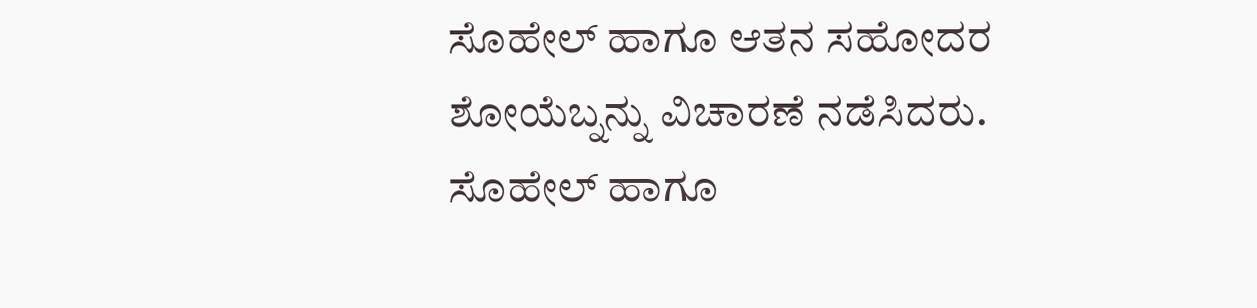ಸೊಹೇಲ್ ಹಾಗೂ ಆತನ ಸಹೋದರ ಶೋಯೆಬ್ನನ್ನು ವಿಚಾರಣೆ ನಡೆಸಿದರು.
ಸೊಹೇಲ್ ಹಾಗೂ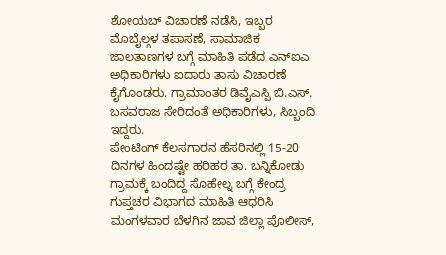ಶೋಯಬ್ ವಿಚಾರಣೆ ನಡೆಸಿ, ಇಬ್ಬರ ಮೊಬೈಲ್ಗಳ ತಪಾಸಣೆ, ಸಾಮಾಜಿಕ ಜಾಲತಾಣಗಳ ಬಗ್ಗೆ ಮಾಹಿತಿ ಪಡೆದ ಎನ್ಐಎ ಅಧಿಕಾರಿಗಳು ಐದಾರು ತಾಸು ವಿಚಾರಣೆ ಕೈಗೊಂಡರು. ಗ್ರಾಮಾಂತರ ಡಿವೈಎಸ್ಪಿ ಬಿ.ಎಸ್. ಬಸವರಾಜ ಸೇರಿದಂತೆ ಅಧಿಕಾರಿಗಳು, ಸಿಬ್ಬಂದಿ ಇದ್ದರು.
ಪೇಂಟಿಂಗ್ ಕೆಲಸಗಾರನ ಹೆಸರಿನಲ್ಲಿ 15-20 ದಿನಗಳ ಹಿಂದಷ್ಟೇ ಹರಿಹರ ತಾ. ಬನ್ನಿಕೋಡು ಗ್ರಾಮಕ್ಕೆ ಬಂದಿದ್ದ ಸೊಹೇಲ್ನ ಬಗ್ಗೆ ಕೇಂದ್ರ ಗುಪ್ತಚರ ವಿಭಾಗದ ಮಾಹಿತಿ ಆಧರಿಸಿ ಮಂಗಳವಾರ ಬೆಳಗಿನ ಜಾವ ಜಿಲ್ಲಾ ಪೊಲೀಸ್,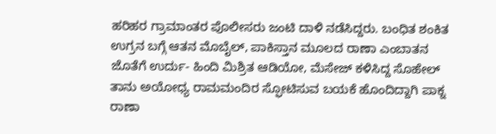ಹರಿಹರ ಗ್ರಾಮಾಂತರ ಪೊಲೀಸರು ಜಂಟಿ ದಾಳಿ ನಡೆಸಿದ್ದರು. ಬಂಧಿತ ಶಂಕಿತ ಉಗ್ರನ ಬಗ್ಗೆ ಆತನ ಮೊಬೈಲ್, ಪಾಕಿಸ್ತಾನ ಮೂಲದ ರಾಣಾ ಎಂಬಾತನ ಜೊತೆಗೆ ಉರ್ದು- ಹಿಂದಿ ಮಿಶ್ರಿತ ಆಡಿಯೋ, ಮೆಸೇಜ್ ಕಳಿಸಿದ್ದ ಸೊಹೇಲ್ ತಾನು ಅಯೋಧ್ಯ ರಾಮಮಂದಿರ ಸ್ಫೋಟಿಸುವ ಬಯಕೆ ಹೊಂದಿದ್ದಾಗಿ ಪಾಕ್ನ ರಾಣಾ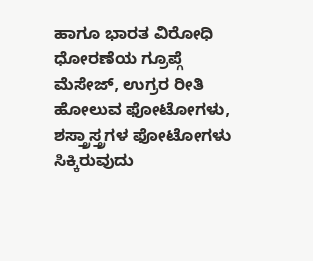ಹಾಗೂ ಭಾರತ ವಿರೋಧಿ ಧೋರಣೆಯ ಗ್ರೂಪ್ಗೆ ಮೆಸೇಜ್, ಉಗ್ರರ ರೀತಿ ಹೋಲುವ ಫೋಟೋಗಳು, ಶಸ್ತ್ರಾಸ್ತ್ರಗಳ ಫೋಟೋಗಳು ಸಿಕ್ಕಿರುವುದು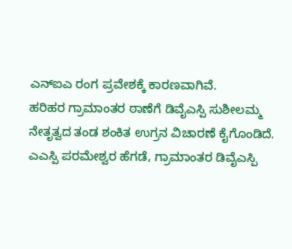ಎನ್ಐಎ ರಂಗ ಪ್ರವೇಶಕ್ಕೆ ಕಾರಣವಾಗಿವೆ.
ಹರಿಹರ ಗ್ರಾಮಾಂತರ ಠಾಣೆಗೆ ಡಿವೈಎಸ್ಪಿ ಸುಶೀಲಮ್ಮ ನೇತೃತ್ವದ ತಂಡ ಶಂಕಿತ ಉಗ್ರನ ವಿಚಾರಣೆ ಕೈಗೊಂಡಿದೆ. ಎಎಸ್ಪಿ ಪರಮೇಶ್ವರ ಹೆಗಡೆ, ಗ್ರಾಮಾಂತರ ಡಿವೈಎಸ್ಪಿ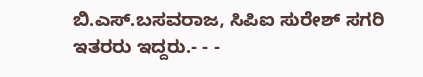ಬಿ.ಎಸ್.ಬಸವರಾಜ, ಸಿಪಿಐ ಸುರೇಶ್ ಸಗರಿ ಇತರರು ಇದ್ದರು.- - -